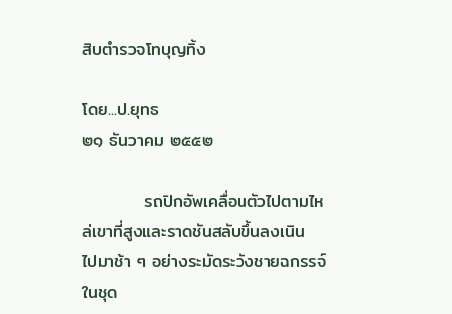สิบตำรวจโทบุญทิ้ง

โดย...ป.ยุทธ
๒๑ ธันวาคม ๒๕๕๒

          รถปิกอัพเคลื่อนตัวไปตามไหล่เขาที่สูงและราดชันสลับขึ้นลงเนิน ไปมาช้า ๆ อย่างระมัดระวังชายฉกรรจ์ในชุด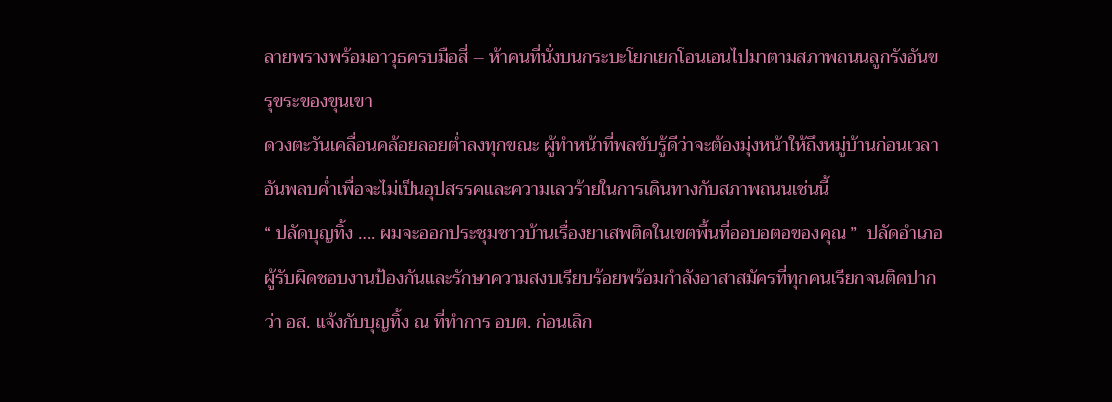ลายพรางพร้อมอาวุธครบมือสี่ – ห้าคนที่นั่งบนกระบะโยกเยกโอนเอนไปมาตามสภาพถนนลูกรังอันขรุขระของขุนเขา
ดวงตะวันเคลื่อนคล้อยลอยต่ำลงทุกขณะ ผู้ทำหน้าที่พลขับรู้ดีว่าจะต้องมุ่งหน้าให้ถึงหมู่บ้านก่อนเวลาอันพลบค่ำเพื่อจะไม่เป็นอุปสรรคและความเลวร้ายในการเดินทางกับสภาพถนนเช่นนี้
“ ปลัดบุญทิ้ง …. ผมจะออกประชุมชาวบ้านเรื่องยาเสพติดในเขตพื้นที่ออบอตอของคุณ ”  ปลัดอำเภอผู้รับผิดชอบงานป้องกันและรักษาความสงบเรียบร้อยพร้อมกำลังอาสาสมัครที่ทุกคนเรียกจนติดปากว่า อส. แจ้งกับบุญทิ้ง ณ ที่ทำการ อบต. ก่อนเลิก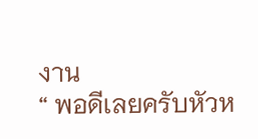งาน
“ พอดีเลยครับหัวห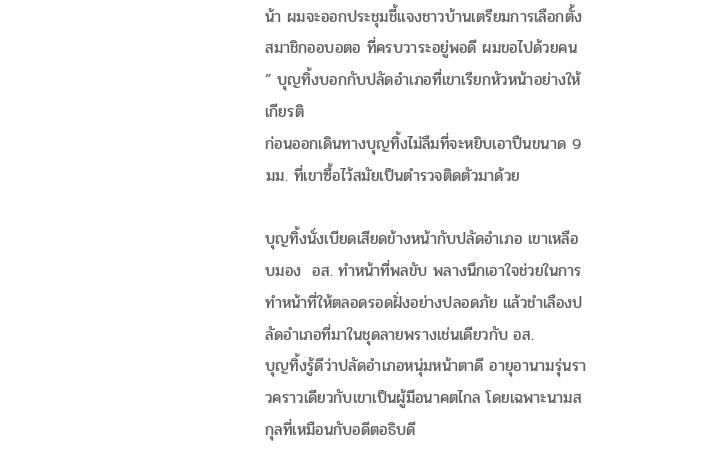น้า ผมจะออกประชุมชี้แจงชาวบ้านเตรียมการเลือกตั้งสมาชิกออบอตอ ที่ครบวาระอยู่พอดี ผมขอไปด้วยคน ” บุญทิ้งบอกกับปลัดอำเภอที่เขาเรียกหัวหน้าอย่างให้เกียรติ
ก่อนออกเดินทางบุญทิ้งไม่ลืมที่จะหยิบเอาปืนขนาด 9 มม. ที่เขาซื้อไว้สมัยเป็นตำรวจติดตัวมาด้วย

บุญทิ้งนั่งเบียดเสียดข้างหน้ากับปลัดอำเภอ เขาเหลือบมอง  อส. ทำหน้าที่พลขับ พลางนึกเอาใจช่วยในการทำหน้าที่ให้ตลอดรอดฝั่งอย่างปลอดภัย แล้วชำเลืองปลัดอำเภอที่มาในชุดลายพรางเช่นเดียวกับ อส.
บุญทิ้งรู้ดีว่าปลัดอำเภอหนุ่มหน้าตาดี อายุอานามรุ่นราวคราวเดียวกับเขาเป็นผู้มีอนาคตไกล โดยเฉพาะนามสกุลที่เหมือนกับอดีตอธิบดี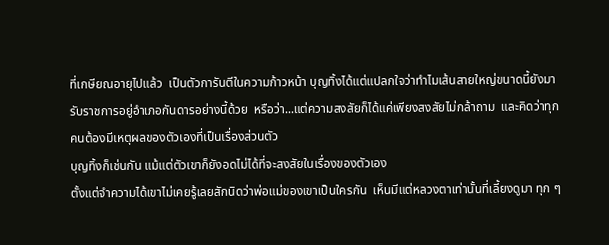ที่เกษียณอายุไปแล้ว  เป็นตัวการันตีในความก้าวหน้า บุญทิ้งได้แต่แปลกใจว่าทำไมเส้นสายใหญ่ขนาดนี้ยังมารับราชการอยู่อำเภอกันดารอย่างนี้ด้วย  หรือว่า...แต่ความสงสัยก็ได้แค่เพียงสงสัยไม่กล้าถาม  และคิดว่าทุกคนต้องมีเหตุผลของตัวเองที่เป็นเรื่องส่วนตัว
บุญทิ้งก็เช่นกัน แม้แต่ตัวเขาก็ยังอดไม่ได้ที่จะสงสัยในเรื่องของตัวเอง
ตั้งแต่จำความได้เขาไม่เคยรู้เลยสักนิดว่าพ่อแม่ของเขาเป็นใครกัน  เห็นมีแต่หลวงตาเท่านั้นที่เลี้ยงดูมา ทุก ๆ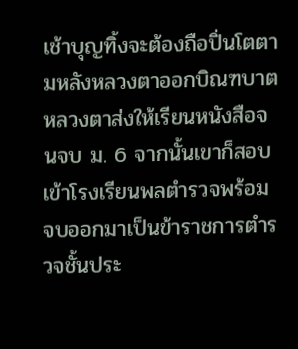เช้าบุญทิ้งจะต้องถือปิ่นโตตามหลังหลวงตาออกบิณฑบาต หลวงตาส่งให้เรียนหนังสือจนจบ ม. 6 จากนั้นเขาก็สอบเข้าโรงเรียนพลตำรวจพร้อมจบออกมาเป็นข้าราชการตำรวจชั้นประ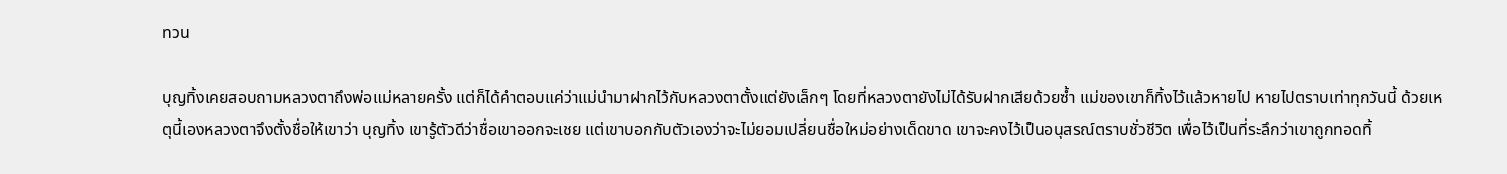ทวน

บุญทิ้งเคยสอบถามหลวงตาถึงพ่อแม่หลายครั้ง แต่ก็ได้คำตอบแค่ว่าแม่นำมาฝากไว้กับหลวงตาตั้งแต่ยังเล็กๆ โดยที่หลวงตายังไม่ได้รับฝากเสียด้วยซ้ำ แม่ของเขาก็ทิ้งไว้แล้วหายไป หายไปตราบเท่าทุกวันนี้ ด้วยเหตุนี้เองหลวงตาจึงตั้งชื่อให้เขาว่า บุญทิ้ง เขารู้ตัวดีว่าชื่อเขาออกจะเชย แต่เขาบอกกับตัวเองว่าจะไม่ยอมเปลี่ยนชื่อใหม่อย่างเด็ดขาด เขาจะคงไว้เป็นอนุสรณ์ตราบชั่วชีวิต เพื่อไว้เป็นที่ระลึกว่าเขาถูกทอดทิ้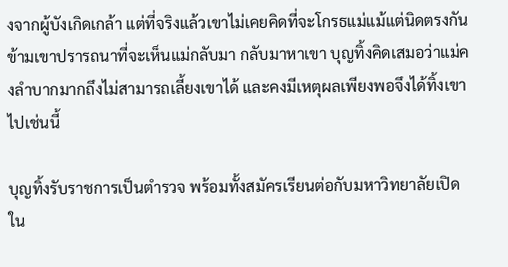งจากผู้บังเกิดเกล้า แต่ที่จริงแล้วเขาไม่เคยคิดที่จะโกรธแม่แม้แต่นิดตรงกันข้ามเขาปรารถนาที่จะเห็นแม่กลับมา กลับมาหาเขา บุญทิ้งคิดเสมอว่าแม่คงลำบากมากถึงไม่สามารถเลี้ยงเขาได้ และคงมีเหตุผลเพียงพอจึงได้ทิ้งเขาไปเช่นนี้

บุญทิ้งรับราชการเป็นตำรวจ พร้อมทั้งสมัครเรียนต่อกับมหาวิทยาลัยเปิดใน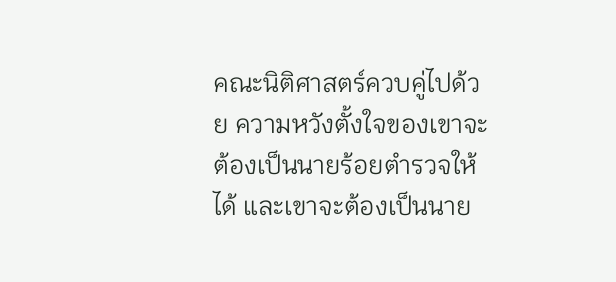คณะนิติศาสตร์ควบคู่ไปด้วย ความหวังตั้งใจของเขาจะต้องเป็นนายร้อยตำรวจให้ได้ และเขาจะต้องเป็นนาย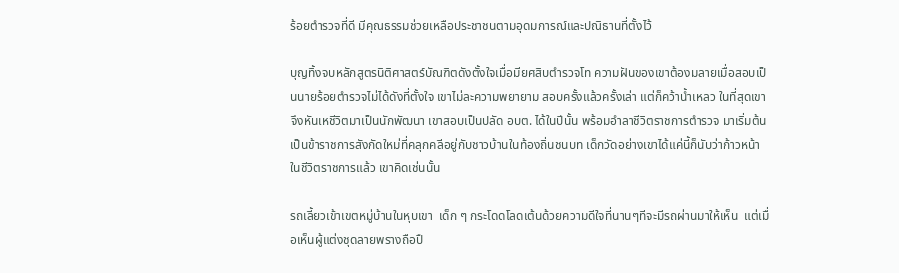ร้อยตำรวจที่ดี มีคุณธรรมช่วยเหลือประชาชนตามอุดมการณ์และปณิธานที่ตั้งไว้

บุญทิ้งจบหลักสูตรนิติศาสตร์บัณฑิตดังตั้งใจเมื่อมียศสิบตำรวจโท ความฝันของเขาต้องมลายเมื่อสอบเป็นนายร้อยตำรวจไม่ได้ดังที่ตั้งใจ เขาไม่ละความพยายาม สอบครั้งแล้วครั้งเล่า แต่ก็คว้าน้ำเหลว ในที่สุดเขาจึงหันเหชีวิตมาเป็นนักพัฒนา เขาสอบเป็นปลัด อบต. ได้ในปีนั้น พร้อมอำลาชีวิตราชการตำรวจ มาเริ่มต้นเป็นข้าราชการสังกัดใหม่ที่คลุกคลีอยู่กับชาวบ้านในท้องถิ่นชนบท เด็กวัดอย่างเขาได้แค่นี้ก็นับว่าก้าวหน้าในชีวิตราชการแล้ว เขาคิดเช่นนั้น

รถเลี้ยวเข้าเขตหมู่บ้านในหุบเขา  เด็ก ๆ กระโดดโลดเต้นด้วยความดีใจที่นานๆทีจะมีรถผ่านมาให้เห็น  แต่เมื่อเห็นผู้แต่งชุดลายพรางถือปื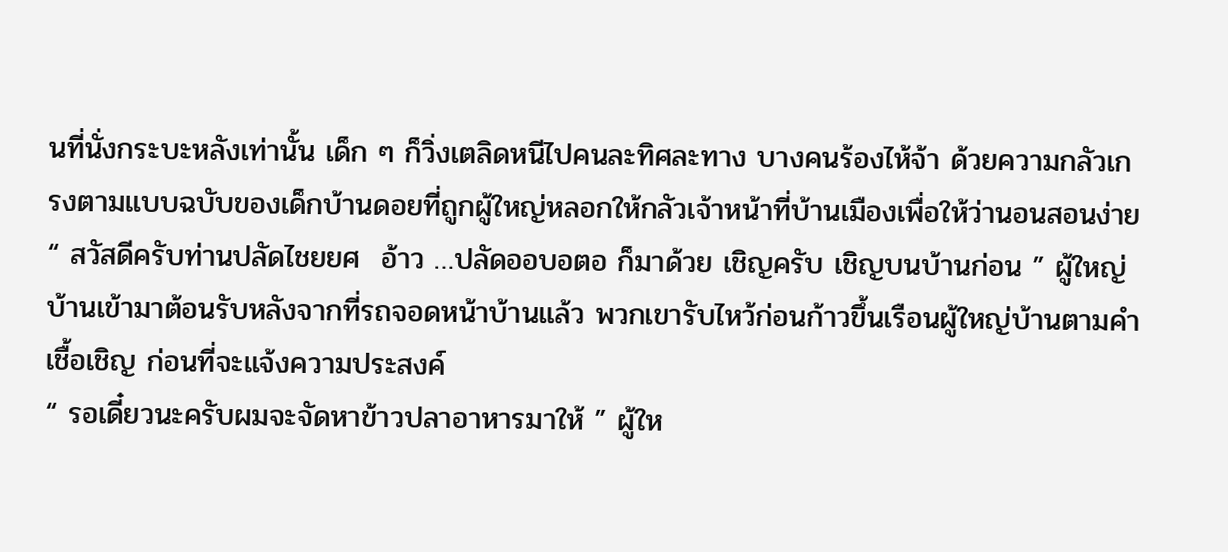นที่นั่งกระบะหลังเท่านั้น เด็ก ๆ ก็วิ่งเตลิดหนีไปคนละทิศละทาง บางคนร้องไห้จ้า ด้วยความกลัวเกรงตามแบบฉบับของเด็กบ้านดอยที่ถูกผู้ใหญ่หลอกให้กลัวเจ้าหน้าที่บ้านเมืองเพื่อให้ว่านอนสอนง่าย
“ สวัสดีครับท่านปลัดไชยยศ  อ้าว …ปลัดออบอตอ ก็มาด้วย เชิญครับ เชิญบนบ้านก่อน ” ผู้ใหญ่บ้านเข้ามาต้อนรับหลังจากที่รถจอดหน้าบ้านแล้ว พวกเขารับไหว้ก่อนก้าวขึ้นเรือนผู้ใหญ่บ้านตามคำเชื้อเชิญ ก่อนที่จะแจ้งความประสงค์
“ รอเดี๋ยวนะครับผมจะจัดหาข้าวปลาอาหารมาให้ ” ผู้ให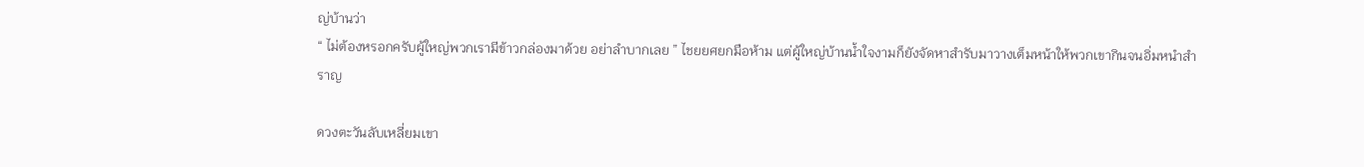ญ่บ้านว่า
“ ไม่ต้องหรอกครับผู้ใหญ่พวกเรามีข้าวกล่องมาด้วย อย่าลำบากเลย ” ไชยยศยกมือห้าม แต่ผู้ใหญ่บ้านน้ำใจงามก็ยังจัดหาสำรับมาวางเต็มหน้าให้พวกเขากินจนอิ่มหนำสำราญ

ดวงตะวันลับเหลี่ยมเขา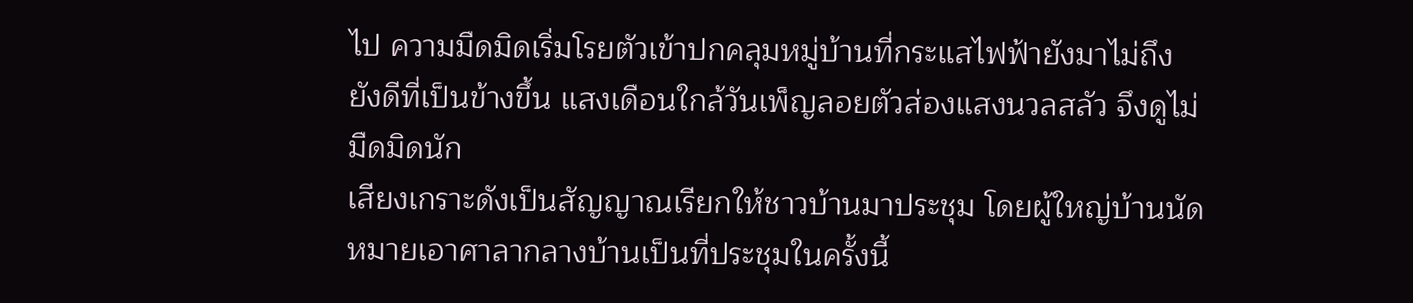ไป ความมืดมิดเริ่มโรยตัวเข้าปกคลุมหมู่บ้านที่กระแสไฟฟ้ายังมาไม่ถึง ยังดีที่เป็นข้างขึ้น แสงเดือนใกล้วันเพ็ญลอยตัวส่องแสงนวลสลัว จึงดูไม่มืดมิดนัก
เสียงเกราะดังเป็นสัญญาณเรียกให้ชาวบ้านมาประชุม โดยผู้ใหญ่บ้านนัดหมายเอาศาลากลางบ้านเป็นที่ประชุมในครั้งนี้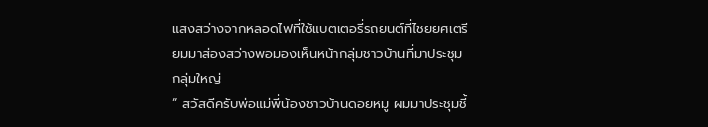แสงสว่างจากหลอดไฟที่ใช้แบตเตอรี่รถยนต์ที่ไชยยศเตรียมมาส่องสว่างพอมองเห็นหน้ากลุ่มชาวบ้านที่มาประชุมกลุ่มใหญ่
“ สวัสดีครับพ่อแม่พี่น้องชาวบ้านดอยหมู ผมมาประชุมชี้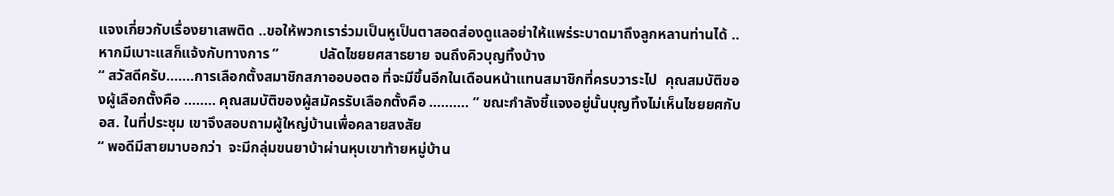แจงเกี่ยวกับเรื่องยาเสพติด ..ขอให้พวกเราร่วมเป็นหูเป็นตาสอดส่องดูแลอย่าให้แพร่ระบาดมาถึงลูกหลานท่านได้ ..หากมีเบาะแสก็แจ้งกับทางการ ”           ปลัดไชยยศสาธยาย จนถึงคิวบุญทิ้งบ้าง
“ สวัสดีครับ…….การเลือกตั้งสมาชิกสภาออบอตอ ที่จะมีขึ้นอีกในเดือนหน้าแทนสมาชิกที่ครบวาระไป  คุณสมบัติของผู้เลือกตั้งคือ …….. คุณสมบัติของผู้สมัครรับเลือกตั้งคือ ………. ” ขณะกำลังชี้แจงอยู่นั้นบุญทิ้งไม่เห็นไชยยศกับ  อส. ในที่ประชุม เขาจึงสอบถามผู้ใหญ่บ้านเพื่อคลายสงสัย
“ พอดีมีสายมาบอกว่า  จะมีกลุ่มขนยาบ้าผ่านหุบเขาท้ายหมู่บ้าน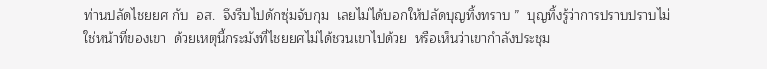ท่านปลัดไชยยศ กับ  อส.  จึงรีบไปดักซุ่มจับกุม  เลยไม่ได้บอกให้ปลัดบุญทิ้งทราบ ”  บุญทิ้งรู้ว่าการปราบปราบไม่ใช่หน้าที่ของเขา  ด้วยเหตุนี้กระมังที่ไชยยศไม่ได้ชวนเขาไปด้วย  หรือเห็นว่าเขากำลังประชุม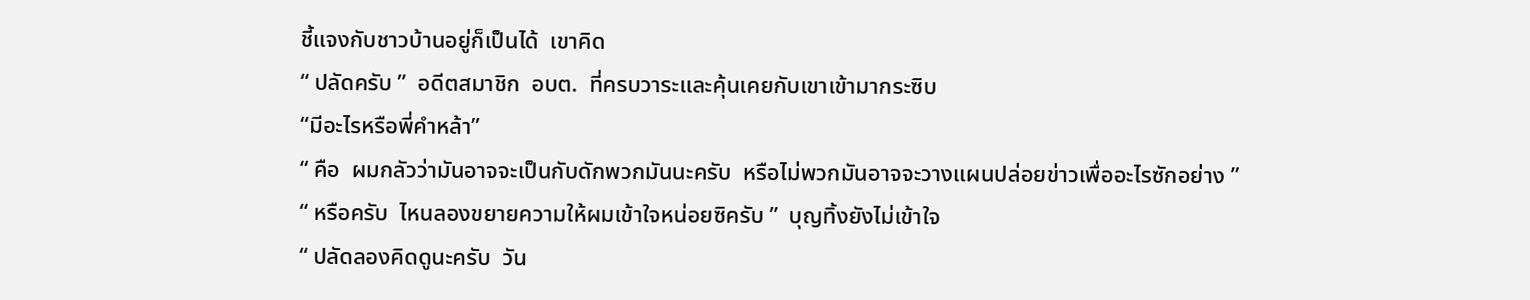ชี้แจงกับชาวบ้านอยู่ก็เป็นได้  เขาคิด
“ ปลัดครับ ”  อดีตสมาชิก  อบต.  ที่ครบวาระและคุ้นเคยกับเขาเข้ามากระซิบ
“มีอะไรหรือพี่คำหล้า”
“ คือ  ผมกลัวว่ามันอาจจะเป็นกับดักพวกมันนะครับ  หรือไม่พวกมันอาจจะวางแผนปล่อยข่าวเพื่ออะไรซักอย่าง ”
“ หรือครับ  ไหนลองขยายความให้ผมเข้าใจหน่อยซิครับ ”  บุญทิ้งยังไม่เข้าใจ
“ ปลัดลองคิดดูนะครับ  วัน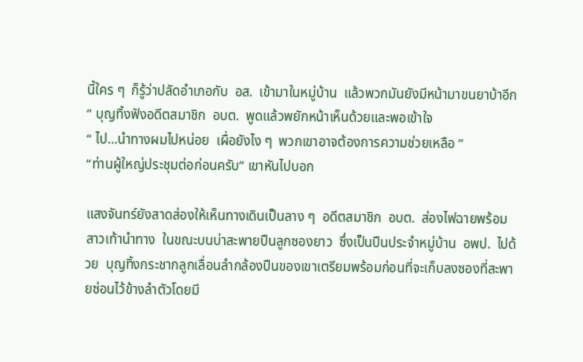นี้ใคร ๆ  ก็รู้ว่าปลัดอำเภอกับ  อส.  เข้ามาในหมู่บ้าน  แล้วพวกมันยังมีหน้ามาขนยาบ้าอีก ” บุญทิ้งฟังอดีตสมาชิก  อบต.  พูดแล้วพยักหน้าเห็นด้วยและพอเข้าใจ
“ ไป…นำทางผมไปหน่อย  เผื่อยังไง ๆ  พวกเขาอาจต้องการความช่วยเหลือ ”
“ท่านผู้ใหญ่ประชุมต่อก่อนครับ” เขาหันไปบอก

แสงจันทร์ยังสาดส่องให้เห็นทางเดินเป็นลาง ๆ  อดีตสมาชิก  อบต.  ส่องไฟฉายพร้อมสาวเท้านำทาง  ในขณะบนบ่าสะพายปืนลูกซองยาว  ซึ่งเป็นปืนประจำหมู่บ้าน  อพป.  ไปด้วย  บุญทิ้งกระชากลูกเลื่อนลำกล้องปืนของเขาเตรียมพร้อมก่อนที่จะเก็บลงซองที่สะพายซ่อนไว้ข้างลำตัวโดยมี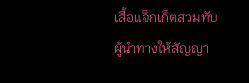เสื้อแจ็กเก็ตสวมทับ
ผู้นำทางให้สัญญา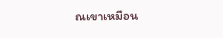ณเขาเหมือน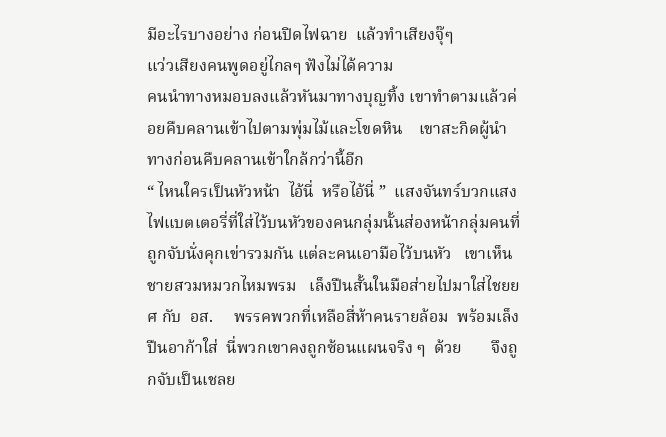มีอะไรบางอย่าง ก่อนปิดไฟฉาย  แล้วทำเสียงจุ๊ๆ
แว่วเสียงคนพูดอยู่ไกลๆ ฟังไม่ได้ความ
คนนำทางหมอบลงแล้วหันมาทางบุญทิ้ง เขาทำตามแล้วค่อยคืบคลานเข้าไปตามพุ่มไม้และโขดหิน    เขาสะกิดผู้นำทางก่อนคืบคลานเข้าใกล้กว่านี้อีก
“ ไหนใครเป็นหัวหน้า  ไอ้นี่  หรือไอ้นี่ ”  แสงจันทร์บวกแสงไฟแบตเตอรี่ที่ใส่ไว้บนหัวของคนกลุ่มนั้นส่องหน้ากลุ่มคนที่ถูกจับนั่งคุกเข่ารวมกัน แต่ละคนเอามือไว้บนหัว   เขาเห็นชายสวมหมวกไหมพรม   เล็งปืนสั้นในมือส่ายไปมาใส่ไชยยศ กับ  อส.     พรรคพวกที่เหลือสี่ห้าคนรายล้อม  พร้อมเล็งปืนอาก้าใส่  นี่พวกเขาคงถูกซ้อนแผนจริง ๆ  ด้วย       จึงถูกจับเป็นเชลย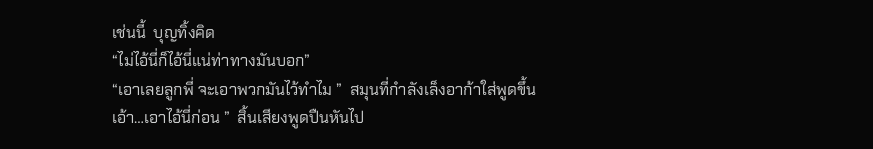เช่นนี้  บุญทิ้งคิด
“ไม่ไอ้นี่ก็ไอ้นี่แน่ท่าทางมันบอก”
“เอาเลยลูกพี่ จะเอาพวกมันไว้ทำไม ”  สมุนที่กำลังเล็งอาก้าใส่พูดขึ้น
เอ้า…เอาไอ้นี่ก่อน ”  สิ้นเสียงพูดปืนหันไป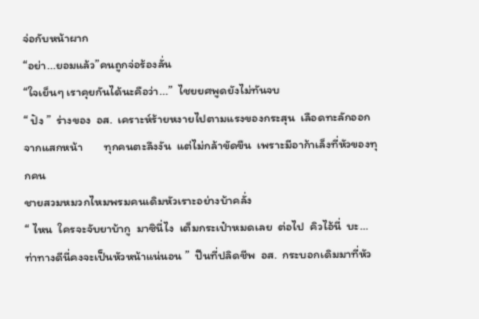จ่อกับหน้าผาก
“อย่า...ยอมแล้ว”คนถูกจ่อร้องลั่น
“ใจเย็นๆ เราคุยกันได้นะคือว่า...”  ไชยยศพูดยังไม่ทันจบ
“ ปัง ”  ร่างของ  อส.  เคราะห์ร้ายหงายไปตามแรงของกระสุน  เลือดทะลักออกจากแสกหน้า        ทุกคนตะลึงงัน  แต่ไม่กล้าขัดขืน  เพราะมีอาก้าเล็งที่หัวของทุกคน
ชายสวมหมวกไหมพรมคนเดิมหัวเราะอย่างบ้าคลั่ง
“ ไหน  ใครจะจับยาบ้ากู  มาซินี่ไง  เต็มกระเป๋าหมดเลย  ต่อไป  คิวไอ้นี่  บะ…ท่าทางดีนี่คงจะเป็นหัวหน้าแน่นอน ”  ปืนที่ปลิดชีพ  อส.  กระบอกเดิมมาที่หัว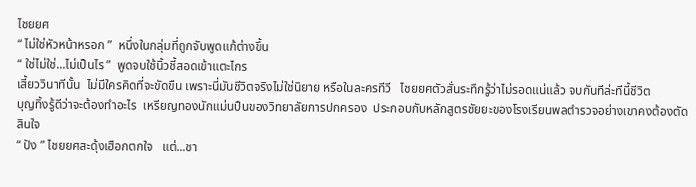ไชยยศ
“ ไม่ใช่หัวหน้าหรอก ”  หนึ่งในกลุ่มที่ถูกจับพูดแก้ต่างขึ้น
“ ใช่ไม่ใช่...ไม่เป็นไร ”  พูดจบใช้นิ้วชี้สอดเข้าแตะไกร
เสี้ยววินาทีนั้น  ไม่มีใครคิดที่จะขัดขืน เพราะนี่มันชีวิตจริงไม่ใช่นิยาย หรือในละครทีวี   ไชยยศตัวสั่นระทึกรู้ว่าไม่รอดแน่แล้ว จบกันทีล่ะทีนี้ชีวิต
บุญทิ้งรู้ดีว่าจะต้องทำอะไร  เหรียญทองนักแม่นปืนของวิทยาลัยการปกครอง  ประกอบกับหลักสูตรชัยยะของโรงเรียนพลตำรวจอย่างเขาคงต้องตัดสินใจ
“ ปัง ” ไชยยศสะดุ้งเฮือกตกใจ   แต่...ชา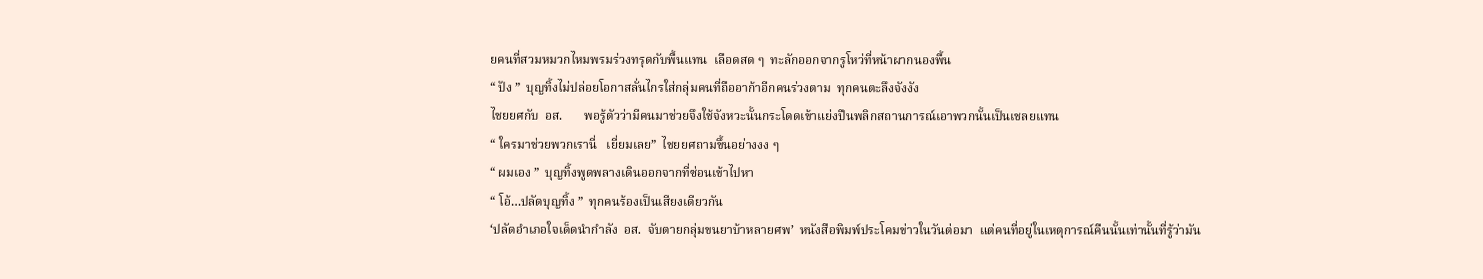ยคนที่สวมหมวกไหมพรมร่วงทรุดกับพื้นแทน  เลือดสด ๆ  ทะลักออกจากรูโหว่ที่หน้าผากนองพื้น
“ ปัง ”  บุญทิ้งไม่ปล่อยโอกาสลั่นไกรใส่กลุ่มคนที่ถืออาก้าอีกคนร่วงตาม  ทุกคนตะลึงจังงัง
ไชยยศกับ  อส.       พอรู้ตัวว่ามีคนมาช่วยจึงใช้จังหวะนั้นกระโดดเข้าแย่งปืนพลิกสถานการณ์เอาพวกนั้นเป็นเชลยแทน
“ ใครมาช่วยพวกเรานี่   เยี่ยมเลย”  ไชยยศถามขึ้นอย่างงง ๆ
“ ผมเอง ”  บุญทิ้งพูดพลางเดินออกจากที่ซ่อนเข้าไปหา
“ โอ้…ปลัดบุญทิ้ง ”  ทุกคนร้องเป็นเสียงเดียวกัน
‘ปลัดอำเภอใจเด็ดนำกำลัง  อส.  จับตายกลุ่มขนยาบ้าหลายศพ’  หนังสือพิมพ์ประโคมข่าวในวันต่อมา  แต่คนที่อยู่ในเหตุการณ์คืนนั้นเท่านั้นที่รู้ว่ามัน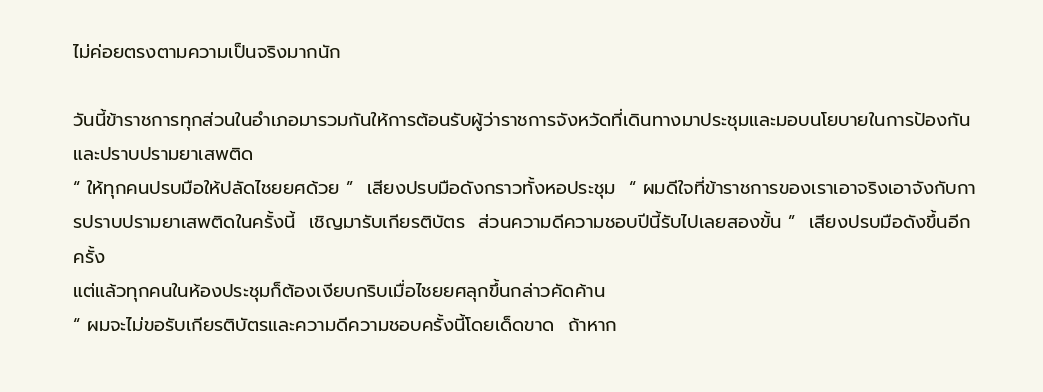ไม่ค่อยตรงตามความเป็นจริงมากนัก

วันนี้ข้าราชการทุกส่วนในอำเภอมารวมกันให้การต้อนรับผู้ว่าราชการจังหวัดที่เดินทางมาประชุมและมอบนโยบายในการป้องกันและปราบปรามยาเสพติด
“ ให้ทุกคนปรบมือให้ปลัดไชยยศด้วย ”  เสียงปรบมือดังกราวทั้งหอประชุม  “ ผมดีใจที่ข้าราชการของเราเอาจริงเอาจังกับการปราบปรามยาเสพติดในครั้งนี้  เชิญมารับเกียรติบัตร  ส่วนความดีความชอบปีนี้รับไปเลยสองขั้น ”  เสียงปรบมือดังขึ้นอีกครั้ง
แต่แล้วทุกคนในห้องประชุมก็ต้องเงียบกริบเมื่อไชยยศลุกขึ้นกล่าวคัดค้าน
“ ผมจะไม่ขอรับเกียรติบัตรและความดีความชอบครั้งนี้โดยเด็ดขาด  ถ้าหาก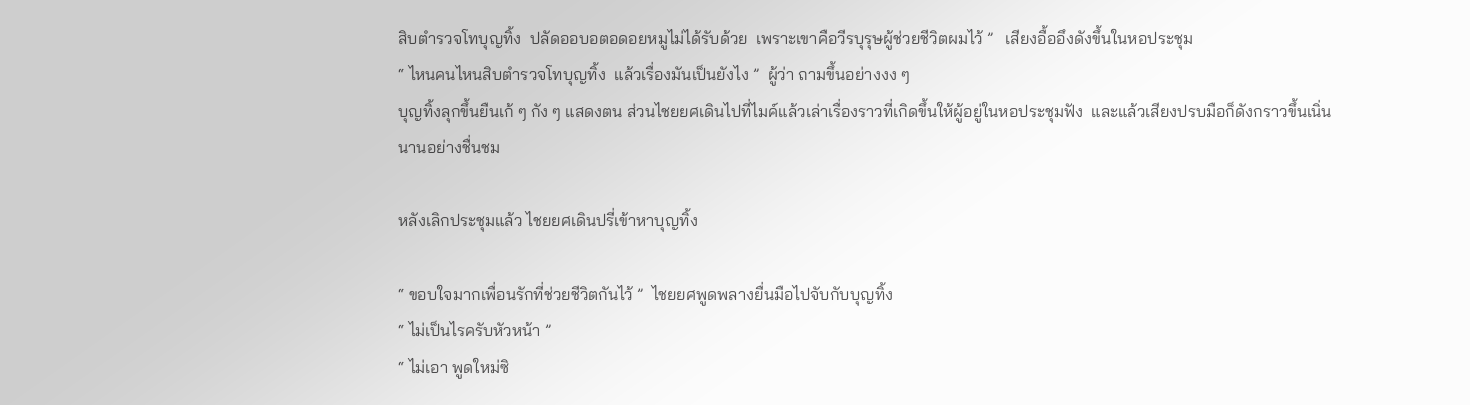สิบตำรวจโทบุญทิ้ง  ปลัดออบอตอดอยหมูไม่ได้รับด้วย  เพราะเขาคือวีรบุรุษผู้ช่วยชีวิตผมไว้ ”   เสียงอื้ออึงดังขึ้นในหอประชุม
“ ไหนคนไหนสิบตำรวจโทบุญทิ้ง  แล้วเรื่องมันเป็นยังไง ”  ผู้ว่า ถามขึ้นอย่างงง ๆ
บุญทิ้งลุกขึ้นยืนเก้ ๆ กัง ๆ แสดงตน ส่วนไชยยศเดินไปที่ไมค์แล้วเล่าเรื่องราวที่เกิดขึ้นให้ผู้อยู่ในหอประชุมฟัง  และแล้วเสียงปรบมือก็ดังกราวขึ้นเนิ่นนานอย่างชื่นชม

หลังเลิกประชุมแล้ว ไชยยศเดินปรี่เข้าหาบุญทิ้ง

“ ขอบใจมากเพื่อนรักที่ช่วยชีวิตกันไว้ ”  ไชยยศพูดพลางยื่นมือไปจับกับบุญทิ้ง
“ ไม่เป็นไรครับหัวหน้า ”
“ ไม่เอา พูดใหม่ซิ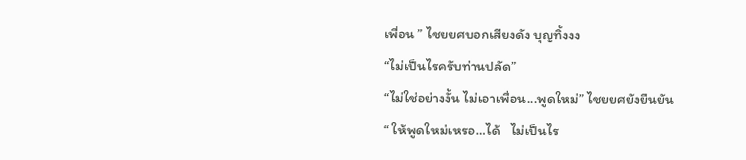เพื่อน ” ไชยยศบอกเสียงดัง บุญทิ้งงง
“ไม่เป็นไรครับท่านปลัด”
“ไม่ใช่อย่างงั้น ไม่เอาเพื่อน...พูดใหม่” ไชยยศยังยืนยัน
“ ให้พูดใหม่เหรอ…ได้   ไม่เป็นไร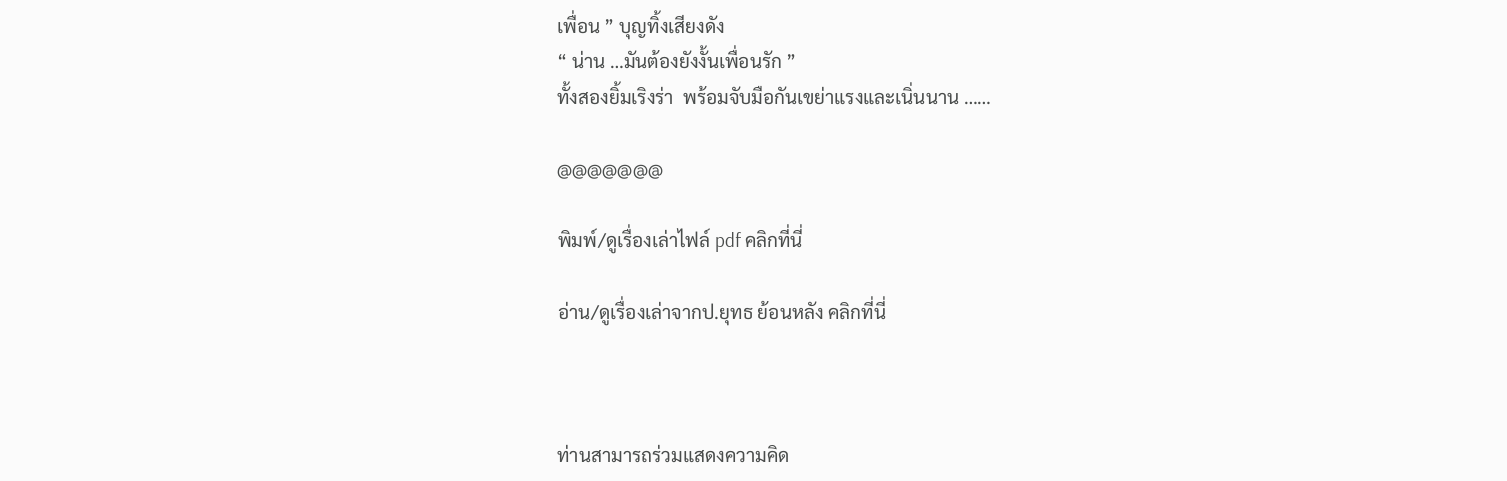เพื่อน ” บุญทิ้งเสียงดัง
“ น่าน …มันต้องยังงั้นเพื่อนรัก ”
ทั้งสองยิ้มเริงร่า  พร้อมจับมือกันเขย่าแรงและเนิ่นนาน ……

@@@@@@@

พิมพ์/ดูเรื่องเล่าไฟล์ pdf คลิกที่นี่

อ่าน/ดูเรื่องเล่าจากป.ยุทธ ย้อนหลัง คลิกที่นี่



ท่านสามารถร่วมแสดงความคิด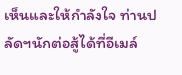เห็นและให้กำลังใจ ท่านปลัดฯนักต่อสู้ได้ที่อีเมล์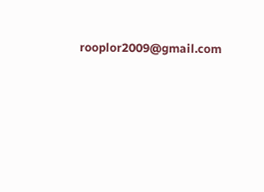rooplor2009@gmail.com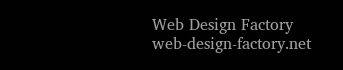Web Design Factory
web-design-factory.net